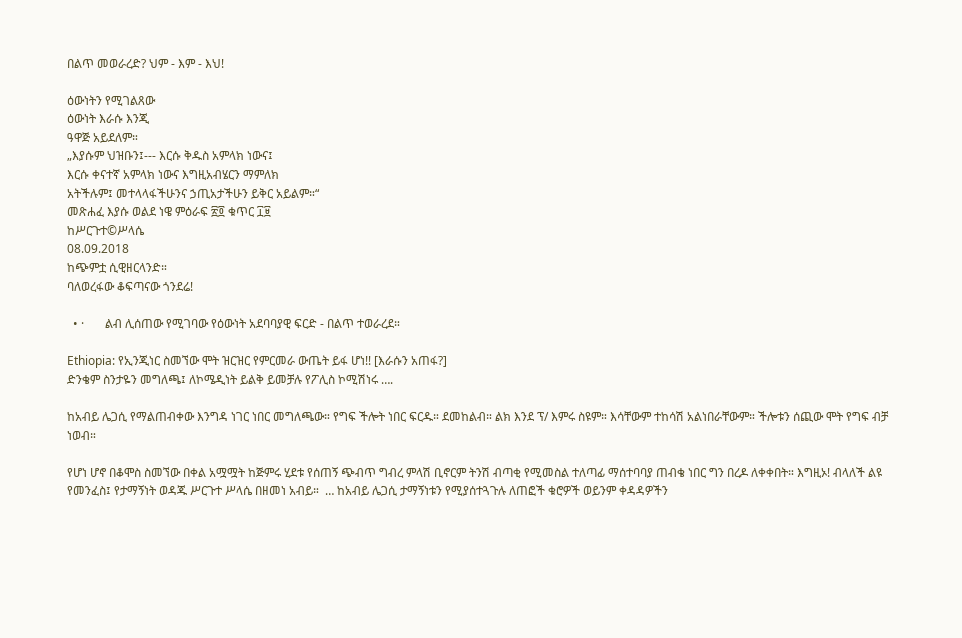በልጥ መወራረድ? ህም - እም - እህ!

ዕውነትን የሚገልጸው
ዕውነት እራሱ እንጂ
ዓዋጅ አይደለም።
„እያሱም ህዝቡን፤--- እርሱ ቅዱስ አምላክ ነውና፤
እርሱ ቀናተኛ አምላክ ነውና እግዚአብሄርን ማምለክ
አትችሉም፤ መተላላፋችሁንና ኃጢአታችሁን ይቅር አይልም።“
መጽሐፈ እያሱ ወልደ ነዌ ምዕራፍ ፳፬ ቁጥር ፲፱
ከሥርጉተ©ሥላሴ
08.09.2018
ከጭምቷ ሲዊዘርላንድ።
ባለወረፋው ቆፍጣናው ጎንደሬ!

  • ·       ልብ ሊሰጠው የሚገባው የዕውነት አደባባያዊ ፍርድ - በልጥ ተወራረደ።

Ethiopia: የኢንጂነር ስመኘው ሞት ዝርዝር የምርመራ ውጤት ይፋ ሆነ!! [እራሱን አጠፋ?]
ድንቄም ስንታዬን መግለጫ፤ ለኮሜዲነት ይልቅ ይመቻሉ የፖሊስ ኮሚሽነሩ ….

ከአብይ ሌጋሲ የማልጠብቀው እንግዳ ነገር ነበር መግለጫው። የግፍ ችሎት ነበር ፍርዱ። ደመከልብ። ልክ እንደ ፕ/ እምሩ ስዩም። እሳቸውም ተከሳሽ አልነበራቸውም። ችሎቱን ሰጪው ሞት የግፍ ብቻ ነወብ።

የሆነ ሆኖ በቆሞስ ስመኘው በቀል አሟሟት ከጅምሩ ሂደቱ የሰጠኝ ጭብጥ ግብረ ምላሽ ቢኖርም ትንሽ ብጣቂ የሚመስል ተለጣፊ ማሰተባባያ ጠብቄ ነበር ግን በረዶ ለቀቀበት። እግዚኦ! ብላለች ልዩ የመንፈስ፤ የታማኝነት ወዳጁ ሥርጉተ ሥላሴ በዘመነ አብይ።  … ከአብይ ሌጋሲ ታማኝነቱን የሚያሰተጓጉሉ ለጠፎች ቁሮዎች ወይንም ቀዳዳዎችን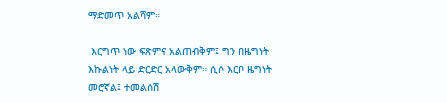ማድመጥ አልሻም።

 እርግጥ ነው ፍጽምና አልጠብቅም፤ ግን በዜግነት እኩልነት ላይ ድርድር አላውቅም። ሲሶ እርቦ ዜግነት መሮኛል፤ ተመልሰሽ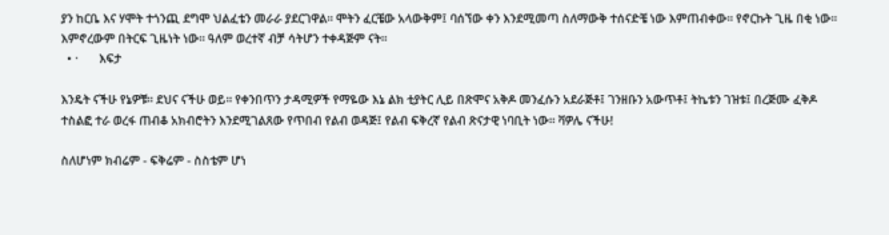ያን ከርቤ እና ሃሞት ተጎንጪ ደግሞ ህልፈቴን መራራ ያደርገዋል። ሞትን ፈርቼው አላውቅም፤ ባሰኘው ቀን እንደሚመጣ ስለማውቅ ተሰናድቼ ነው እምጠብቀው። የኖርኩት ጊዜ በቂ ነው። እምኖረውም በትርፍ ጊዜነት ነው። ዓለም ወረተኛ ብቻ ሳትሆን ተቀዳጅም ናት።
  • ·       እፍታ

እንዴት ናችሁ የኔዎቹ። ደህና ናችሁ ወይ። የቀንበጥን ታዳሚዎች የማዬው እኔ ልክ ቲያትር ሊይ በጽሞና አቅዶ መንፈሱን አደራጅቶ፤ ገንዘቡን አውጥቶ፤ ትኬቱን ገዝቱ፤ በረጅሙ ፈቅዶ ተስልፎ ተራ ወረፋ ጠብቆ አክብሮትን እንደሚገልጸው የጥበብ የልብ ወዳጅ፤ የልብ ፍቅረኛ የልብ ጽናታዊ ነባቢት ነው። ቫዎሌ ናችሁ!

ስለሆነም ክብሬም - ፍቅሬም - ስስቴም ሆነ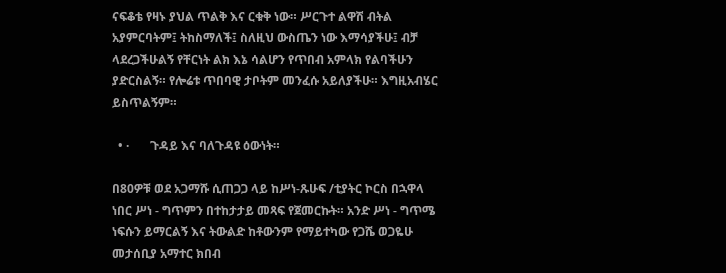ናፍቆቴ የዛኑ ያህል ጥልቅ እና ርቁቅ ነው። ሥርጉተ ልዋሽ ብትል አያምርባትም፤ ትከስማለች፤ ስለዚህ ውስጤን ነው እማሳያችሁ፤ ብቻ ላደረጋችሁልኝ የቸርነት ልክ እኔ ሳልሆን የጥበብ አምላክ የልባችሁን ያድርስልኝ። የሎሬቱ ጥበባዊ ታቦትም መንፈሱ አይለያችሁ። እግዚአብሄር ይስጥልኝም።

  • ·       ጉዳይ እና ባለጉዳዩ ዕውነት።

በ80ዎቹ ወደ አጋማሹ ሲጠጋጋ ላይ ከሥነ-ጹሁፍ /ቲያትር ኮርስ በኋዋላ ነበር ሥነ - ግጥምን በተከታታይ መጻፍ የጀመርኩት። አንድ ሥነ - ግጥሜ ነፍሱን ይማርልኝ እና ትውልድ ከቶውንም የማይተካው የጋሼ ወጋዬሁ መታሰቢያ አማተር ክበብ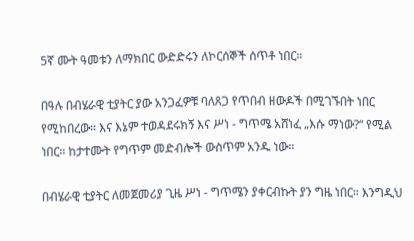5ኛ ሙት ዓመቱን ለማክበር ውድድሩን ለኮርሰኞች ሰጥቶ ነበር።

በዓሉ በብሄራዊ ቲያትር ያው አንጋፈዎቹ ባለጸጋ የጥበብ ዘውዶች በሚገኙበት ነበር የሚከበረው። እና እኔም ተወዳደሩክኝ እና ሥነ - ግጥሜ አሸነፈ „እሱ ማነው?“ የሚል ነበር። ከታተሙት የግጥም መድብሎች ውስጥም አንዱ ነው።

በብሄራዊ ቲያትር ለመጀመሪያ ጊዜ ሥነ - ግጥሜን ያቀርብኩት ያን ግዜ ነበር። እንግዲህ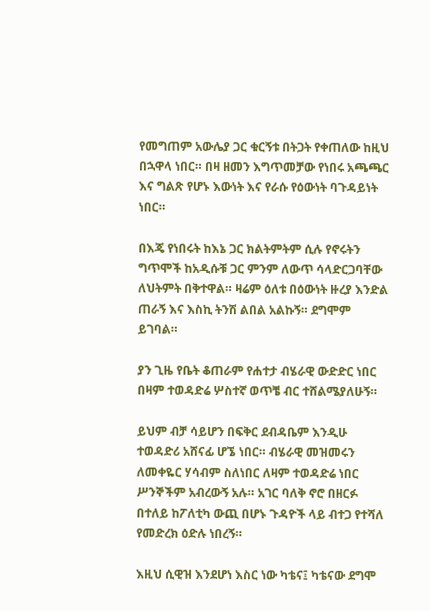የመግጠም አውሌያ ጋር ቁርኝቱ በትጋት የቀጠለው ከዚህ በኋዋላ ነበር። በዛ ዘመን እግጥመቻው የነበሩ አጫጫር እና ግልጽ የሆኑ እውነት እና የራሱ የዕውነት ባጉዳይነት ነበር።

በእጄ የነበሩት ከእኔ ጋር ክልትምትም ሲሉ የኖሩትን ግጥሞች ከአዲሱቹ ጋር ምንም ለውጥ ሳላድርጋባቸው ለህትምት በቅተዋል። ዛሬም ዕለቱ በዕውነት ዙረያ እንድል ጠራኝ እና እስኪ ትንሽ ልበል አልኩኝ። ደግሞም ይገባል።

ያን ጊዜ የቤት ቆጠራም የሐተታ ብሄራዊ ውድድር ነበር በዛም ተወዳድሬ ሦስተኛ ወጥቼ ብር ተሸልሜያለሁኝ።

ይህም ብቻ ሳይሆን በፍቅር ደብዳቤም እንዲሁ ተወዳድሪ አሸናፊ ሆኜ ነበር። ብሄራዊ መዝመሩን ለመቀዬር ሃሳብም ስለነበር ለዛም ተወዳድሬ ነበር ሥንኞችም አብረውኝ አሉ። አገር ባለቅ ኖሮ በዘርፉ በተለይ ከፖለቲካ ውጪ በሆኑ ጉዳዮች ላይ ብተጋ የተሻለ የመድረክ ዕድሉ ነበረኝ።

እዚህ ሲዊዝ እንደሆነ እስር ነው ካቴና፤ ካቴናው ደግሞ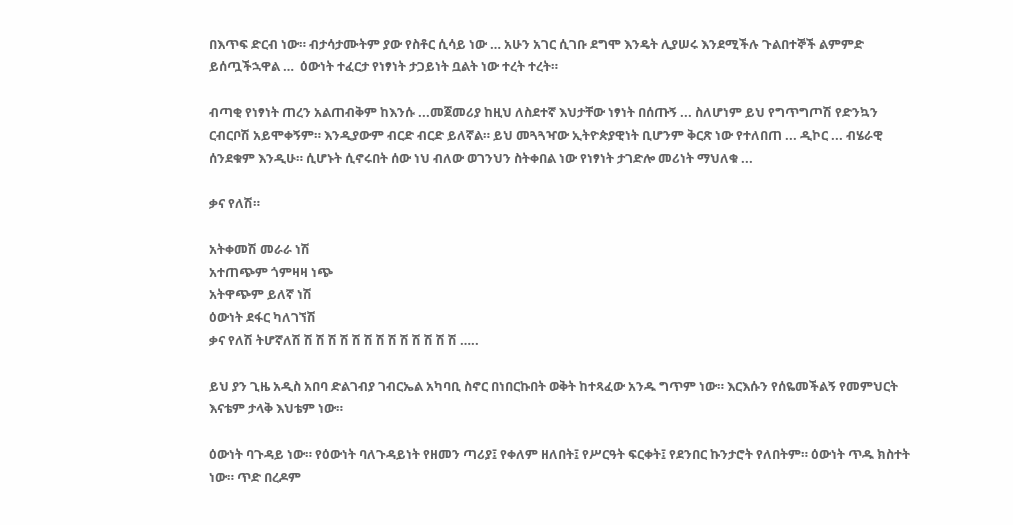በእጥፍ ድርብ ነው። ብታሳታሙትም ያው የስቶር ሲሳይ ነው … አሁን አገር ሲገቡ ደግሞ እንዴት ሊያሠሩ እንደሚችሉ ጉልበተኞች ልምምድ ይሰጧችኋዋል …  ዕውነት ተፈርታ የነፃነት ታጋይነት ቧልት ነው ተረት ተረት።

ብጣቂ የነፃነት ጠረን አልጠብቅም ከእንሱ ...መጀመሪያ ከዚህ ለስደተኛ እህታቸው ነፃነት በሰጡኝ ... ስለሆነም ይህ የግጥግጦሽ የድንኳን ርብርቦሽ አይሞቀኝም። እንዲያውም ብርድ ብርድ ይለኛል። ይህ መጓጓዣው ኢትዮጵያዊነት ቢሆንም ቅርጽ ነው የተለበጠ ... ዲኮር ... ብሄራዊ ሰንደቁም እንዲሁ። ሲሆኑት ሲኖሩበት ሰው ነህ ብለው ወገንህን ስትቀበል ነው የነፃነት ታገድሎ መሪነት ማህለቁ ...

ቃና የለሽ።

አትቀመሽ መራራ ነሽ
አተጠጭም ጎምዛዛ ነጭ
አትዋጭም ይለኛ ነሽ
ዕውነት ደፋር ካለገኘሽ
ቃና የለሽ ትሆኛለሽ ሽ ሽ ሽ ሽ ሽ ሽ ሽ ሽ ሽ ሽ ሽ ሽ ሽ …..

ይህ ያን ጊዜ አዲስ አበባ ድልገብያ ገብርኤል አካባቢ ስኖር በነበርኩበት ወቅት ከተጻፈው አንዱ ግጥም ነው። እርእሱን የሰዬመችልኝ የመምህርት እናቴም ታላቅ እህቴም ነው።

ዕውነት ባጉዳይ ነው። የዕውነት ባለጉዳይነት የዘመን ጣሪያ፤ የቀለም ዘለበት፤ የሥርዓት ፍርቀት፤ የደንበር ኩንታሮት የለበትም። ዕውነት ጥዱ ክስተት ነው። ጥድ በረዶም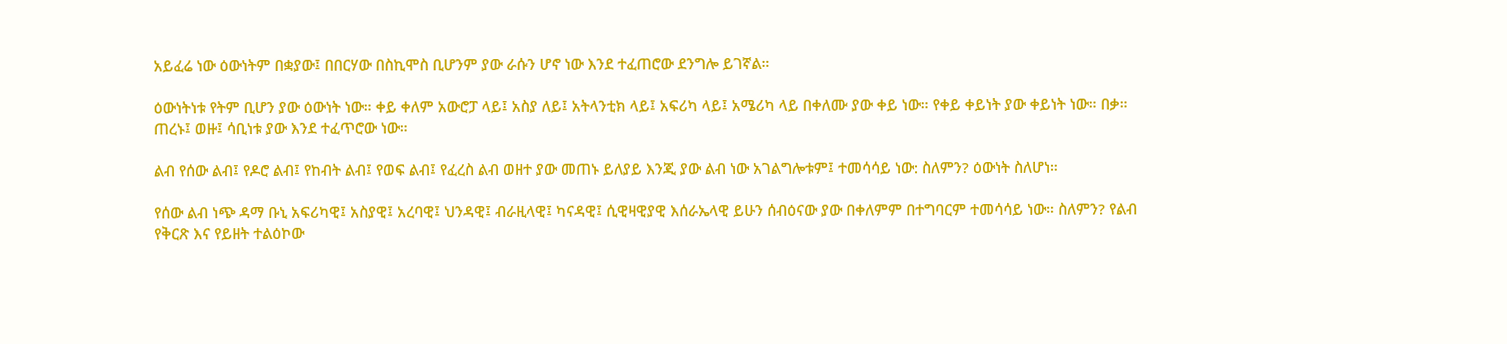አይፈሬ ነው ዕውነትም በቋያው፤ በበርሃው በስኪሞስ ቢሆንም ያው ራሱን ሆኖ ነው እንደ ተፈጠሮው ደንግሎ ይገኛል።

ዕውነትነቱ የትም ቢሆን ያው ዕውነት ነው። ቀይ ቀለም አውሮፓ ላይ፤ አስያ ለይ፤ አትላንቲክ ላይ፤ አፍሪካ ላይ፤ አሜሪካ ላይ በቀለሙ ያው ቀይ ነው። የቀይ ቀይነት ያው ቀይነት ነው። በቃ። ጠረኑ፤ ወዙ፤ ሳቢነቱ ያው እንደ ተፈጥሮው ነው።

ልብ የሰው ልብ፤ የዶሮ ልብ፤ የከብት ልብ፤ የወፍ ልብ፤ የፈረስ ልብ ወዘተ ያው መጠኑ ይለያይ እንጂ ያው ልብ ነው አገልግሎቱም፤ ተመሳሳይ ነው: ስለምን? ዕውነት ስለሆነ።

የሰው ልብ ነጭ ዳማ ቡኒ አፍሪካዊ፤ አስያዊ፤ አረባዊ፤ ህንዳዊ፤ ብራዚላዊ፤ ካናዳዊ፤ ሲዊዛዊያዊ እሰራኤላዊ ይሁን ሰብዕናው ያው በቀለምም በተግባርም ተመሳሳይ ነው። ስለምን? የልብ የቅርጽ እና የይዘት ተልዕኮው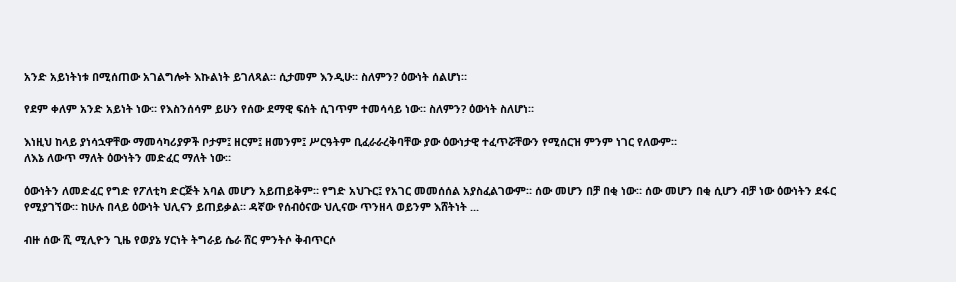አንድ አይነትነቱ በሚሰጠው አገልግሎት እኩልነት ይገለጻል። ሲታመም እንዲሁ። ስለምን? ዕውነት ሰልሆነ።

የደም ቀለም አንድ አይነት ነው። የእስንሰሳም ይሁን የሰው ደማዊ ፍሰት ሲገጥም ተመሳሳይ ነው። ስለምን? ዕውነት ስለሆነ።

እነዚህ ከላይ ያነሳኋዋቸው ማመሳካሪያዎች ቦታም፤ ዘርም፤ ዘመንም፤ ሥርዓትም ቢፈራራረቅባቸው ያው ዕውነታዊ ተፈጥሯቸውን የሚሰርዝ ምንም ነገር የለውም።
ለእኔ ለውጥ ማለት ዕውነትን መድፈር ማለት ነው።

ዕውነትን ለመድፈር የግድ የፖለቲካ ድርጅት አባል መሆን አይጠይቅም። የግድ አህጉር፤ የአገር መመሰሰል አያስፈልገውም። ሰው መሆን በቻ በቂ ነው። ሰው መሆን በቂ ሲሆን ብቻ ነው ዕውነትን ደፋር የሚያገኘው። ከሁሉ በላይ ዕውነት ህሊናን ይጠይቃል። ዳኛው የሰብዕናው ህሊናው ጥንዘላ ወይንም እሸትነት ...

ብዙ ሰው ሺ ሚሊዮን ጊዜ የወያኔ ሃርነት ትግራይ ሴራ ሸር ምንትሶ ቅብጥርሶ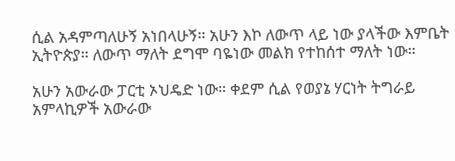ሲል አዳምጣለሁኝ አነበላሁኝ። አሁን እኮ ለውጥ ላይ ነው ያላችው እምቤት ኢትዮጵያ። ለውጥ ማለት ደግሞ ባዬነው መልክ የተከሰተ ማለት ነው።

አሁን አውራው ፓርቲ ኦህዴድ ነው። ቀደም ሲል የወያኔ ሃርነት ትግራይ አምላኪዎች አውራው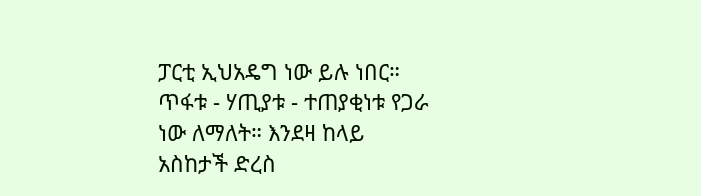ፓርቲ ኢህአዴግ ነው ይሉ ነበር። ጥፋቱ - ሃጢያቱ - ተጠያቂነቱ የጋራ ነው ለማለት። እንደዛ ከላይ አስከታች ድረስ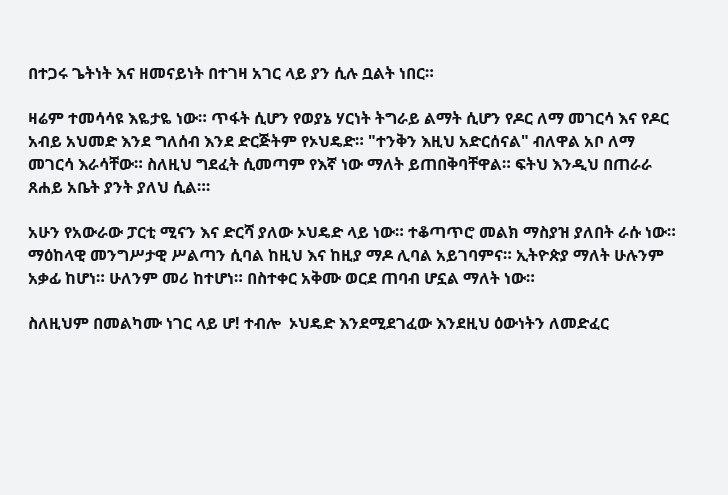በተጋሩ ጌትነት እና ዘመናይነት በተገዛ አገር ላይ ያን ሲሉ ቧልት ነበር።

ዛሬም ተመሳሳዩ እዬታዬ ነው። ጥፋት ሲሆን የወያኔ ሃርነት ትግራይ ልማት ሲሆን የዶር ለማ መገርሳ እና የዶር አብይ አህመድ እንደ ግለሰብ እንደ ድርጅትም የኦህዴድ። "ተንቅን እዚህ አድርሰናል" ብለዋል አቦ ለማ መገርሳ እራሳቸው። ስለዚህ ግደፈት ሲመጣም የእኛ ነው ማለት ይጠበቅባቸዋል። ፍትህ እንዲህ በጠራራ ጸሐይ አቤት ያንት ያለህ ሲል።፡

አሁን የአውራው ፓርቲ ሚናን እና ድርሻ ያለው ኦህዴድ ላይ ነው። ተቆጣጥሮ መልክ ማስያዝ ያለበት ራሱ ነው። ማዕከላዊ መንግሥታዊ ሥልጣን ሲባል ከዚህ እና ከዚያ ማዶ ሊባል አይገባምና። ኢትዮጵያ ማለት ሁሉንም አቃፊ ከሆነ። ሁለንም መሪ ከተሆነ። በስተቀር አቅሙ ወርደ ጠባብ ሆኗል ማለት ነው።

ስለዚህም በመልካሙ ነገር ላይ ሆ! ተብሎ  ኦህዴድ እንደሚደገፈው እንደዚህ ዕውነትን ለመድፈር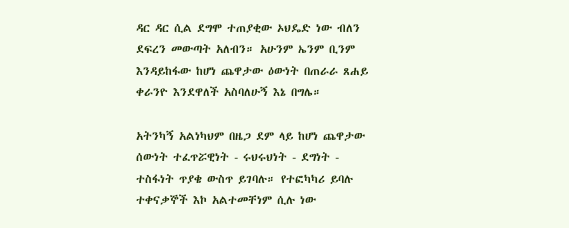ዳር ዳር ሲል ደግሞ ተጠያቂው ኦህዴድ ነው ብለን ደፍረን መውጣት አለብን። አሁንም ኤንም ቢንም እንዳይከፋው ከሆነ ጨዋታው ዕውነት በጠራራ ጸሐይ ቀራንዮ እንደዋለች አስባለሁኝ እኔ በግሌ።

አትንካኝ አልነካህም በዜጋ ደም ላይ ከሆነ ጨዋታው ሰውነት ተፈጥሯዊነት - ሩህሩህነት - ደግነት - ተስፋነት ጥያቄ ውስጥ ይገባሉ። የተፎካካሪ ይባሉ ተቀናቃኞች እኮ አልተመቸነም ሲሉ ነው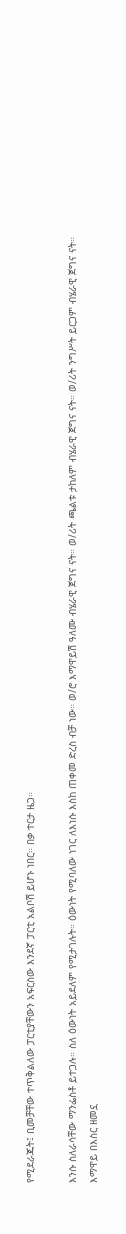የሚደራጁት፤ ቢመቻቸው ተጥቅልለው ፓርቲያቸውን አፍርስው እንደኛ ፓርቲ አልቦሽ ይሆኑ ነበር። በቃ ተርታ ዜጋ።

እንሱ ስለራሳቸው ማንፌስቶ ይተጋሉ። ስለ ዕውነት አይደለም የሚታገሉት። ዕውነት የሚባለው ነገር ለእነሱ እስከ ጠቀመ ድረስ ብቻ ነው። ወ/ሮ እማዋይሽ ዓለሙ ብሄራዊ ጀግና ናት። ወ/ሪት ጫልቱ ታከለም ብሄራዊ ጀግና ናት። ወ/ሪት ንግሥት ይርጋም ብሄራዊ ጀግና ናት። እማዋይ በእስር ዘመኗ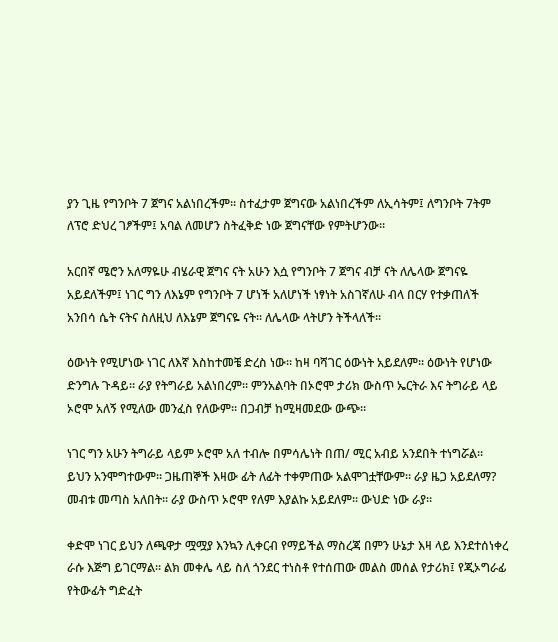ያን ጊዜ የግንቦት 7 ጀግና አልነበረችም። ስተፈታም ጀግናው አልነበረችም ለኢሳትም፤ ለግንቦት 7ትም ለፕሮ ድህረ ገፆችም፤ አባል ለመሆን ስትፈቅድ ነው ጀግናቸው የምትሆንው።

አርበኛ ሜሮን አለማዬሁ ብሄራዊ ጀግና ናት አሁን እሷ የግንቦት 7 ጀግና ብቻ ናት ለሌላው ጀግናዬ አይደለችም፤ ነገር ግን ለእኔም የግንቦት 7 ሆነች አለሆነች ነፃነት አስገኛለሁ ብላ በርሃ የተቃጠለች አንበሳ ሴት ናትና ስለዚህ ለእኔም ጀግናዬ ናት። ለሌላው ላትሆን ትችላለች።

ዕውነት የሚሆነው ነገር ለእኛ እስከተመቼ ድረስ ነው። ከዛ ባሻገር ዕውነት አይደለም። ዕውነት የሆነው ድንግሉ ጉዳይ። ራያ የትግራይ አልነበረም። ምንአልባት በኦሮሞ ታሪክ ውስጥ ኤርትራ እና ትግራይ ላይ ኦሮሞ አለኝ የሚለው መንፈስ የለውም። በጋብቻ ከሚዛመደው ውጭ።

ነገር ግን አሁን ትግራይ ላይም ኦሮሞ አለ ተብሎ በምሳሌነት በጠ/ ሚር አብይ አንደበት ተነግሯል። ይህን አንሞግተውም። ጋዜጠኞች እዛው ፊት ለፊት ተቀምጠው አልሞገቷቸውም። ራያ ዜጋ አይደለማ? መብቱ መጣስ አለበት። ራያ ውስጥ ኦሮሞ የለም እያልኩ አይደለም። ውህድ ነው ራያ።

ቀድሞ ነገር ይህን ለጫዋታ ሟሟያ እንኳን ሊቀርብ የማይችል ማስረጃ በምን ሁኔታ እዛ ላይ እንደተሰነቀረ ራሱ እጅግ ይገርማል። ልክ መቀሌ ላይ ስለ ጎንደር ተነስቶ የተሰጠው መልስ መሰል የታሪክ፤ የጂኦግራፊ የትውፊት ግድፈት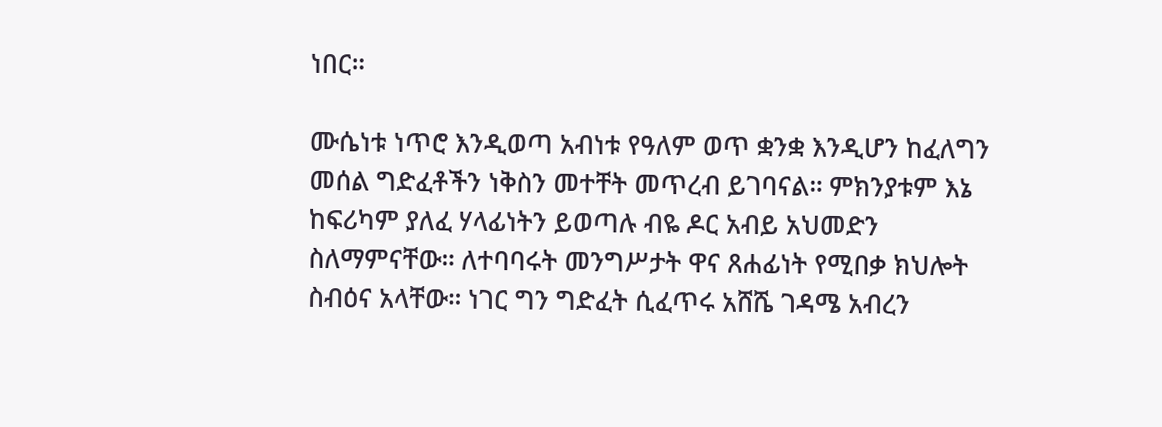ነበር።

ሙሴነቱ ነጥሮ እንዲወጣ አብነቱ የዓለም ወጥ ቋንቋ እንዲሆን ከፈለግን መሰል ግድፈቶችን ነቅስን መተቸት መጥረብ ይገባናል። ምክንያቱም እኔ ከፍሪካም ያለፈ ሃላፊነትን ይወጣሉ ብዬ ዶር አብይ አህመድን ስለማምናቸው። ለተባባሩት መንግሥታት ዋና ጸሐፊነት የሚበቃ ክህሎት ስብዕና አላቸው። ነገር ግን ግድፈት ሲፈጥሩ አሸሼ ገዳሜ አብረን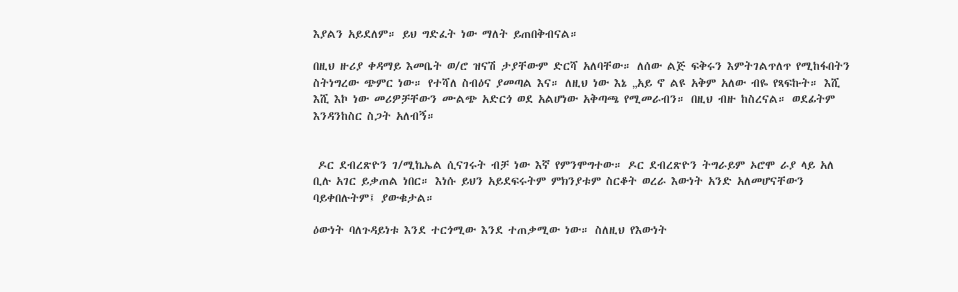እያልን አይደለም። ይህ ግድፈት ነው ማለት ይጠበቅብናል።

በዚህ ዙሪያ ቀዳማይ እመቤት ወ/ሮ ዝናሽ ታያቸውም ድርሻ አለባቸው። ለሰው ልጅ ፍቅሩን እምትገልጥለጥ የሚከፋበትን ስትነግረው ጭምር ነው። የተሻለ ስብዕና ያመጣል እና። ለዚህ ነው እኔ „አይ ኖ ልዩ አቅም አለው ብዬ የጻፍኩት። እሺ እሺ እኮ ነው መሪዎቻቸውን ሙልጭ አድርጎ ወደ አልሆነው አቅጣጫ የሚመራብን። በዚህ ብዙ ከስረናል። ወደፊትም እንዳንከስር ስጋት አለብኝ።


 ዶር ደብረጽዮን ገ/ሚኬኤል ሲናገሩት ብቻ ነው እኛ የምንሞግተው። ዶር ደብረጽዮን ትግራይም ኦሮሞ ራያ ላይ አለ ቢሉ አገር ይቃጠል ነበር። እነሱ ይህን አይደፍሩትም ምክንያቱም ስርቆት ወረራ እውነት አንድ አለመሆናቸውን ባይቀበሉትም፤ ያውቁታል።

ዕውነት ባለጉዳይነቱ እንደ ተርጎሚው እንደ ተጠቃሚው ነው። ስለዚህ የእውነት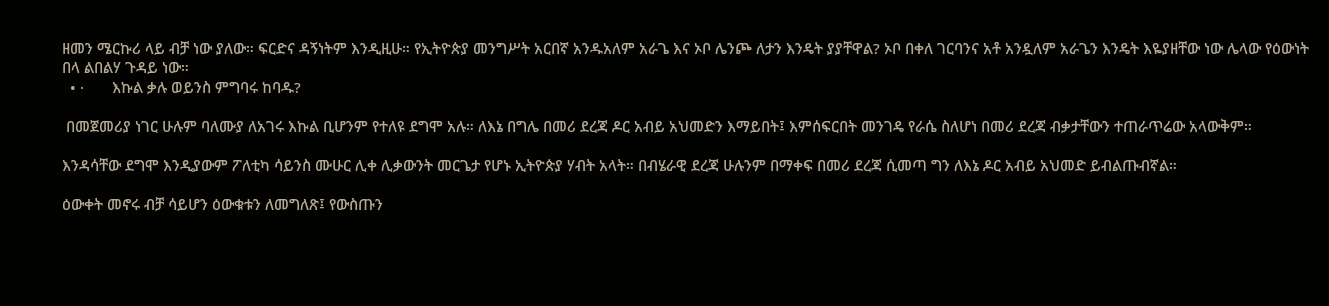ዘመን ሜርኩሪ ላይ ብቻ ነው ያለው። ፍርድና ዳኝነትም እንዲዚሁ። የኢትዮጵያ መንግሥት አርበኛ አንዱአለም አራጌ እና ኦቦ ሌንጮ ለታን እንዴት ያያቸዋል? ኦቦ በቀለ ገርባንና አቶ አንዷለም አራጌን እንዴት እዬያዘቸው ነው ሌላው የዕውነት በላ ልበልሃ ጉዳይ ነው።
  • ·       እኩል ቃሉ ወይንስ ምግባሩ ከባዱ?

 በመጀመሪያ ነገር ሁሉም ባለሙያ ለአገሩ እኩል ቢሆንም የተለዩ ደግሞ አሉ። ለእኔ በግሌ በመሪ ደረጃ ዶር አብይ አህመድን እማይበት፤ እምሰፍርበት መንገዴ የራሴ ስለሆነ በመሪ ደረጃ ብቃታቸውን ተጠራጥሬው አላውቅም።

እንዳሳቸው ደግሞ እንዲያውም ፖለቲካ ሳይንስ ሙሁር ሊቀ ሊቃውንት መርጌታ የሆኑ ኢትዮጵያ ሃብት አላት። በብሄራዊ ደረጃ ሁሉንም በማቀፍ በመሪ ደረጃ ሲመጣ ግን ለእኔ ዶር አብይ አህመድ ይብልጡብኛል።

ዕውቀት መኖሩ ብቻ ሳይሆን ዕውቁቱን ለመግለጽ፤ የውስጡን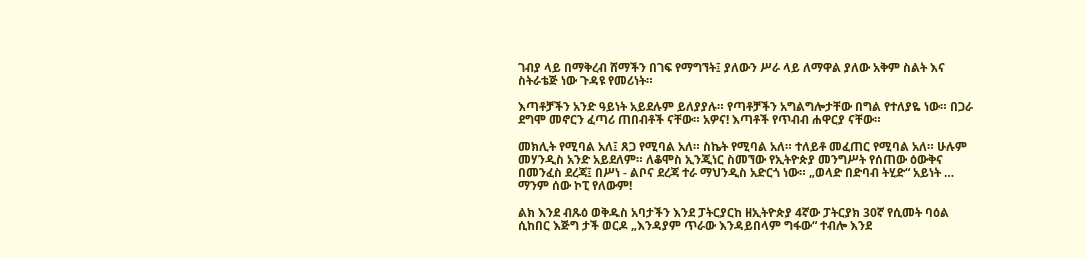ገብያ ላይ በማቅረብ ሸማችን በገፍ የማግኘት፤ ያለውን ሥራ ላይ ለማዋል ያለው አቅም ስልት እና ስትራቴጅ ነው ጉዳዩ የመሪነት።

እጣቶቻችን አንድ ዓይነት አይደሉም ይለያያሉ። የጣቶቻችን አግልግሎታቸው በግል የተለያዬ ነው። በጋራ ደግሞ መኖርን ፈጣሪ ጠበብቶች ናቸው። አዎና! እጣቶች የጥብብ ሐዋርያ ናቸው።

መክሊት የሚባል አለ፤ ጸጋ የሚባል አለ። ስኬት የሚባል አለ። ተለይቶ መፈጠር የሚባል አለ። ሁሉም መሃንዲስ አንድ አይደለም። ለቆሞስ ኢንጂነር ስመኘው የኢትዮጵያ መንግሥት የሰጠው ዕውቅና በመንፈስ ደረጃ፤ በሥነ - ልቦና ደረጃ ተራ ማህንዲስ አድርጎ ነው። „ወላድ በድባብ ትሂድ“ አይነት … ማንም ሰው ኮፒ የለውም!

ልክ እንደ ብጹዕ ወቅዱስ አባታችን እንደ ፓትርያርከ ዘኢትዮጵያ 4ኛው ፓትርያክ 30ኛ የሲመት ባዕል ሲከበር እጅግ ታች ወርዶ „እንዳያም ጥራው እንዳይበላም ግፋው“ ተብሎ እንደ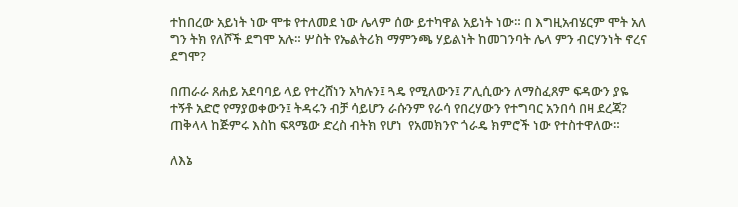ተከበረው አይነት ነው ሞቱ የተለመደ ነው ሌላም ሰው ይተካዋል አይነት ነው። በ እግዚአብሄርም ሞት አለ ግን ትክ የለሾች ደግሞ አሉ። ሦስት የኤልትሪክ ማምንጫ ሃይልነት ከመገንባት ሌላ ምን ብርሃንነት ኖረና ደግሞ?

በጠራራ ጸሐይ አደባባይ ላይ የተረሸነን አካሉን፤ ጓዴ የሚለውን፤ ፖሊሲውን ለማስፈጸም ፍዳውን ያዬ ተኝቶ አድሮ የማያወቀውን፤ ትዳሩን ብቻ ሳይሆን ራሱንም የራሳ የበረሃውን የተግባር አንበሳ በዛ ደረጃ? ጠቅላላ ከጅምሩ እስከ ፍጻሜው ድረስ ብትክ የሆነ  የአመክንዮ ጎራዴ ክምሮች ነው የተስተዋለው።

ለእኔ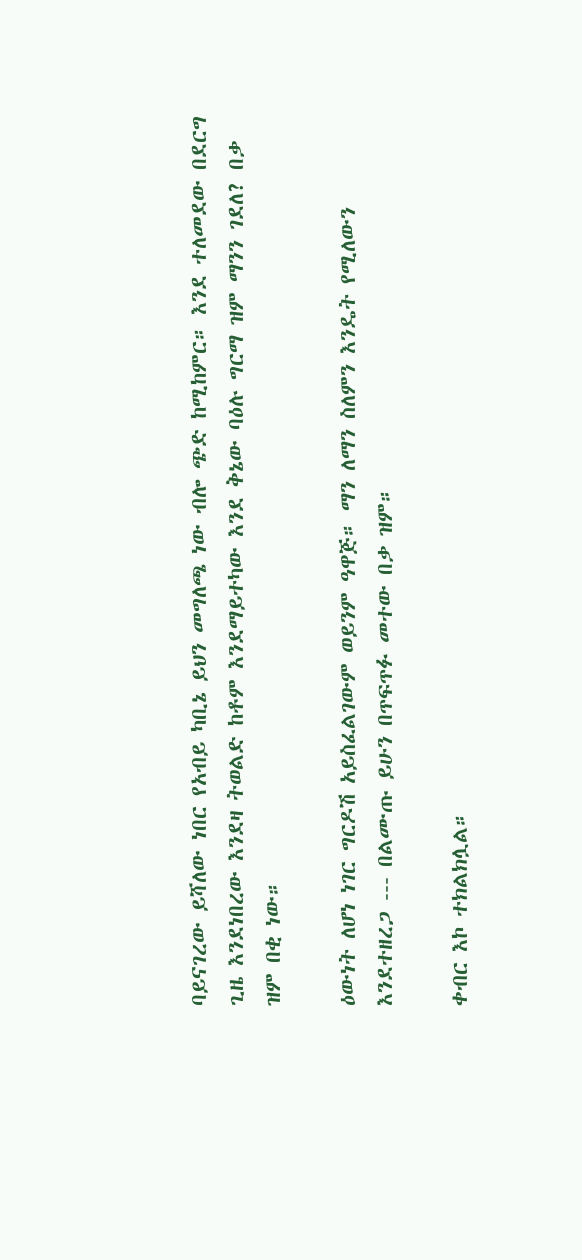ባይናገረው ይሻለው ነበር የአብይ ካቢኔ ይህን መግለጫ ነው ብሎ ጭድ ከሚከምር። እንደ ተለመደው በደርግ ጊዜ እንደነበረው እንደዛ ትወልድ ከቶም እንደማይተካው እንደ ቅኔው ባዕሉ ግርማ ዝም ማንን ገደለ? በቃ ዝም በቂ ነው።

ዕውነት ለሆነ ነገር ግርዶሽ አይስፈልገውም ወይንም ዓዋጅ። ማን ለማን ስለምን እንዴት የሚለውን እንደተዘረጋ --- በልሙጡ ይሁን በጥፍጥፉ መተው በቃ ዝም።

ቀብር እኮ ተክልክሏል።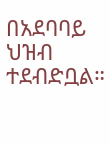በአደባባይ ህዝብ ተደብድቧል።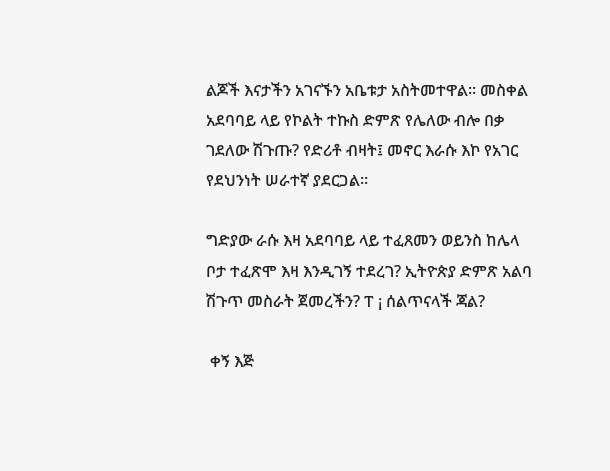ልጆች እናታችን አገናኙን አቤቱታ አስትመተዋል። መስቀል አደባባይ ላይ የኮልት ተኩስ ድምጽ የሌለው ብሎ በቃ ገደለው ሽጉጡ? የድሪቶ ብዛት፤ መኖር እራሱ እኮ የአገር የደህንነት ሠራተኛ ያደርጋል።

ግድያው ራሱ እዛ አደባባይ ላይ ተፈጸመን ወይንስ ከሌላ ቦታ ተፈጽሞ እዛ እንዲገኝ ተደረገ? ኢትዮጵያ ድምጽ አልባ ሽጉጥ መስራት ጀመረችን? ፐ ¡ ሰልጥናላች ጃል?

 ቀኝ እጅ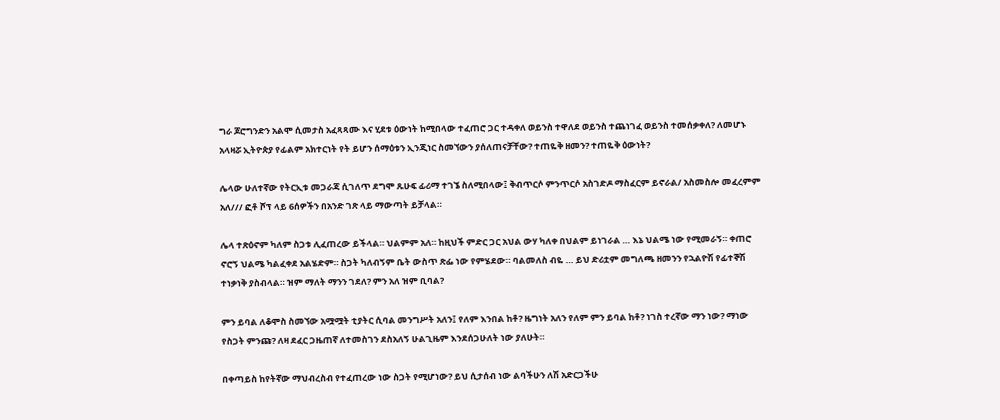ግራ ጆሮግንድን አልሞ ሲመታስ አፈጻጻሙ እና ሂደቱ ዕውነት ከሚበላው ተፈጠሮ ጋር ተዳቀለ ወይንስ ተዋለደ ወይንስ ተጨነገፈ ወይንስ ተመሰቃቀለ? ለመሆኑ አላዛሯ ኢትዮጵያ የፊልም አክተርነት የት ይሆን ሰማዕቱን ኢንጂነር ስመኘውን ያሰለጠናቻቸው? ተጠዬቅ ዘመን? ተጠዬቅ ዕውነት?

ሌላው ሁለተኛው የትርኢቱ መጋራጃ ሲገለጥ ደግሞ ጹሁፍ ፊሪማ ተገኜ ስለሚበላው፤ ቅብጥርሶ ምንጥርሶ አስገድዶ ማስፈርም ይኖራል/ አስመስሎ መፈረምም አለ/// ፎቶ ሾፕ ላይ 6ሰዎችን በአንድ ገጽ ላይ ማውጣት ይቻላል።

ሌላ ተጽዕኖም ካለም ስጋቱ ሊፈጠረው ይችላል። ህልምም አለ። ከዚህች ምድር ጋር አህል ውሃ ካለቀ በህልም ይነገራል … እኔ ህልሜ ነው የሚመራኝ። ቀጠሮ ኖሮኝ ህልሜ ካልፈቀደ አልሄድም። ስጋት ካለብኝም ቤት ውስጥ ጽፌ ነው የምሄደው። ባልመለስ ብዬ … ይህ ድሪቷም መግለጫ ዘመንን የኋልዮሽ የፊተኞሽ ተነቃነቅ ያስብላል። ዝም ማለት ማንን ገደለ? ምን አለ ዝም ቢባል?

ምን ይባል ለቆሞስ ስመኘው አሟሟት ቲያትር ሲባል መንግሥት አለን፤ የለም እንበል ከቶ? ዜግነት አለን የለም ምን ይባል ከቶ? ነገስ ተረኛው ማን ነው? ማነው የስጋት ምንጩ? ለዛ ደፈር ጋዜጠኛ ለተመስገን ደስአለኝ ሁልጊዜም እንደሰጋሁለት ነው ያለሁት።

በቀጣይስ ከየትኛው ማህብረስብ የተፈጠረው ነው ስጋት የሚሆነው? ይህ ሲታሰብ ነው ልባችሁን ለሽ አድርጋችሁ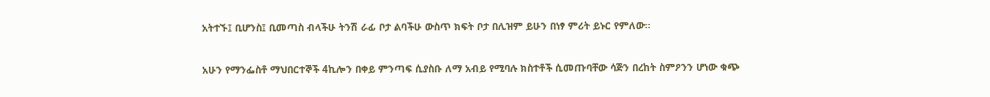አትተኙ፤ ቢሆንስ፤ ቢመጣስ ብላችሁ ትንሽ ራፊ ቦታ ልባችሁ ውስጥ ክፍት ቦታ በሊዝም ይሁን በነፃ ምሪት ይኑር የምለው።

አሁን የማንፌስቶ ማህበርተኞች 4ኪሎን በቀይ ምንጣፍ ሲያስቡ ለማ አብይ የሚባሉ ክስተቶች ሲመጡባቸው ሳጅን በረከት ስምዖንን ሆነው ቁጭ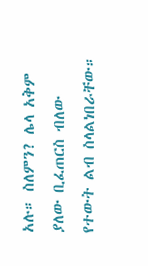አሉ። ስለምን? ሌላ አቅም ያለው ቢፈጠርስ ብለው የተውት ልብ ስላልነበራቸው።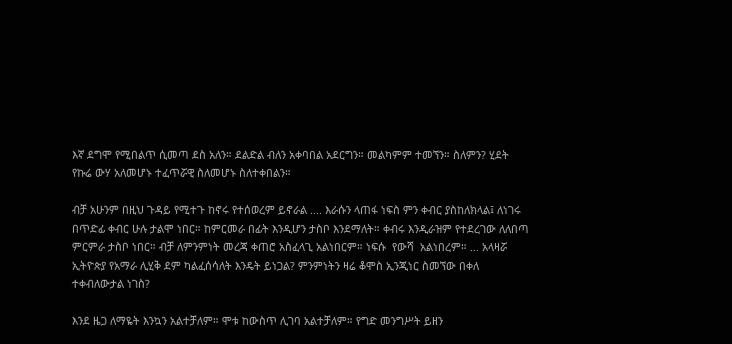እኛ ደግሞ የሚበልጥ ሲመጣ ደስ አለን። ደልድል ብለን አቀባበል አደርግን። መልካምም ተመኘን። ስለምን? ሂደት የኩሬ ውሃ አለመሆኑ ተፈጥሯዊ ስለመሆኑ ስለተቀበልን።

ብቻ አሁንም በዚህ ጉዳይ የሚተጉ ከኖሩ የተሰወረም ይኖራል …. እራሱን ላጠፋ ነፍስ ምን ቀብር ያስከለክላል፤ ለነገሩ በጥድፊ ቀብር ሁሉ ታልሞ ነበር። ከምርመራ በፊት እንዲሆን ታስቦ እንደማለት። ቀብሩ እንዲራዝም የተደረገው ለለበጣ ምርምራ ታስቦ ነበር። ብቻ ለምንምነት መረጃ ቀጠሮ አስፈላጊ አልነበርም። ነፍሱ  የውሻ  አልነበረም። … አላዛሯ ኢትዮጵያ የአማራ ሊሂቅ ደም ካልፈሰሳለት እንዴት ይነጋል? ምንምነትን ዛሬ ቆሞስ ኢንጂነር ስመኘው በቀለ ተቀብለውታል ነገስ?

እንደ ዜጋ ለማዬት እንኳን አልተቻለም። ሞቱ ከውስጥ ሊገባ አልተቻለም። የግድ መንግሥት ይዘን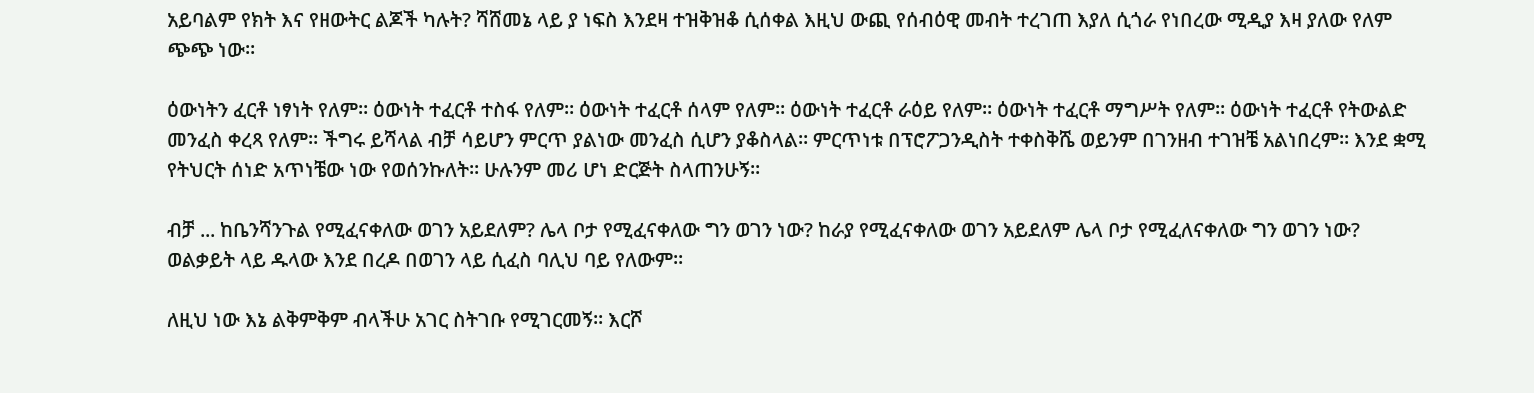አይባልም የክት እና የዘውትር ልጆች ካሉት? ሻሸመኔ ላይ ያ ነፍስ እንደዛ ተዝቅዝቆ ሲሰቀል እዚህ ውጪ የሰብዕዊ መብት ተረገጠ እያለ ሲጎራ የነበረው ሚዲያ እዛ ያለው የለም ጭጭ ነው።

ዕውነትን ፈርቶ ነፃነት የለም። ዕውነት ተፈርቶ ተስፋ የለም። ዕውነት ተፈርቶ ሰላም የለም። ዕውነት ተፈርቶ ራዕይ የለም። ዕውነት ተፈርቶ ማግሥት የለም። ዕውነት ተፈርቶ የትውልድ መንፈስ ቀረጻ የለም። ችግሩ ይሻላል ብቻ ሳይሆን ምርጥ ያልነው መንፈስ ሲሆን ያቆስላል። ምርጥነቱ በፕሮፖጋንዲስት ተቀስቅሼ ወይንም በገንዘብ ተገዝቼ አልነበረም። እንደ ቋሚ የትህርት ሰነድ አጥነቼው ነው የወሰንኩለት። ሁሉንም መሪ ሆነ ድርጅት ስላጠንሁኝ።

ብቻ ... ከቤንሻንጉል የሚፈናቀለው ወገን አይደለም? ሌላ ቦታ የሚፈናቀለው ግን ወገን ነው? ከራያ የሚፈናቀለው ወገን አይደለም ሌላ ቦታ የሚፈለናቀለው ግን ወገን ነው? ወልቃይት ላይ ዱላው እንደ በረዶ በወገን ላይ ሲፈስ ባሊህ ባይ የለውም።

ለዚህ ነው እኔ ልቅምቅም ብላችሁ አገር ስትገቡ የሚገርመኝ። እርሾ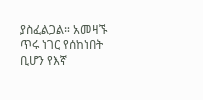ያስፈልጋል። አመዛኙ ጥሩ ነገር የሰከነበት ቢሆን የእኛ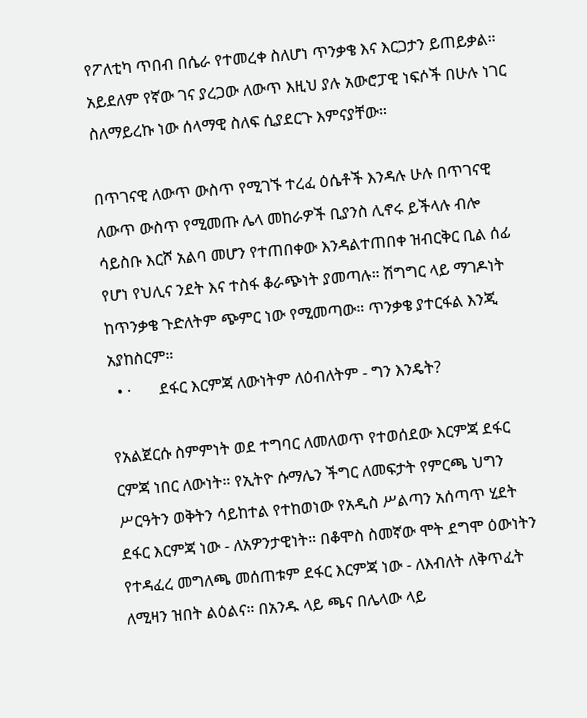የፖለቲካ ጥበብ በሴራ የተመረቀ ስለሆነ ጥንቃቄ እና እርጋታን ይጠይቃል። አይደለም የኛው ገና ያረጋው ለውጥ እዚህ ያሉ አውሮፓዊ ነፍሶች በሁሉ ነገር ስለማይረኩ ነው ሰላማዊ ስለፍ ሲያደርጉ እምናያቸው።

በጥገናዊ ለውጥ ውስጥ የሚገኙ ተረፈ ዕሴቶች እንዳሉ ሁሉ በጥገናዊ ለውጥ ውስጥ የሚመጡ ሌላ መከራዎች ቢያንስ ሊኖሩ ይችላሉ ብሎ ሳይስቡ እርሾ አልባ መሆን የተጠበቀው እንዳልተጠበቀ ዝብርቅር ቢል ሰፊ የሆነ የህሊና ንደት እና ተስፋ ቆራጭነት ያመጣሉ። ሽግግር ላይ ማገዶነት ከጥንቃቄ ጉድለትም ጭምር ነው የሚመጣው። ጥንቃቄ ያተርፋል እንጂ አያከስርም።
  • ·       ደፋር እርምጃ ለውነትም ለዕብለትም - ግን እንዴት?

የአልጀርሱ ስምምነት ወደ ተግባር ለመለወጥ የተወሰደው እርምጃ ደፋር ርምጃ ነበር ለውነት። የኢትዮ ሱማሌን ችግር ለመፍታት የምርጫ ህግን ሥርዓትን ወቅትን ሳይከተል የተከወነው የአዲስ ሥልጣን አሰጣጥ ሂደት ደፋር እርምጃ ነው - ለአዎንታዊነት። በቆሞስ ስመኛው ሞት ደግሞ ዕውነትን የተዳፈረ መግለጫ መሰጠቱም ደፋር እርምጃ ነው - ለእብለት ለቅጥፈት ለሚዛን ዝበት ልዕልና። በአንዱ ላይ ጫና በሌላው ላይ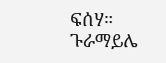ፍሰሃ። ጉራማይሌ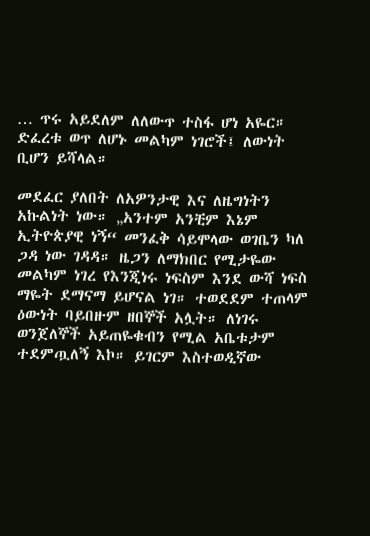… ጥሩ አይደለም ለለውጥ ተስፋ ሆነ አዬር። ድፈረቱ ወጥ ለሆኑ መልካም ነገሮች፤ ለውነት ቢሆን ይሻላል።

መደፈር ያለበት ለአዎንታዊ እና ለዜግነትን አኩልነት ነው። „አንተም አንቺም እኔም ኢትዮጵያዊ ነኝ“ መንፈቅ ሳይሞላው ወገቤን ካለ ጋዳ ነው ገዳዳ። ዜጋን ለማክበር የሚታዬው መልካም ነገረ የእንጂነሩ ነፍስም እንደ ውሻ ነፍስ ማዬት ደማናማ ይሆናል ነገ። ተወደደም ተጠላም ዕውነት ባይበዙም ዘበኞች አሏት። ለነገሩ ወንጀለኞች አይጠዬቁብን የሚል አቤቱታም ተደምጧለኝ እኮ። ይገርም እስተወዲኛው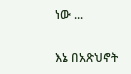ነው ...

እኔ በአጽህኖት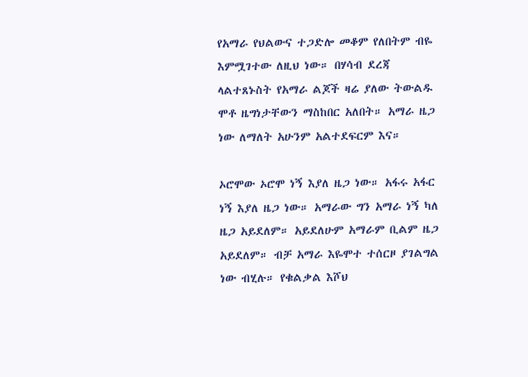የአማራ የህልውና ተጋድሎ መቆም የለበትም ብዬ እምሟገተው ለዚህ ነው። በሃሳብ ደረጃ ላልተጸኑስት የአማራ ልጆች ዛሬ ያለው ትውልዱ ሞቶ ዜግነታቸውን ማስከበር አለበት። አማራ ዜጋ ነው ለማለት አሁንም አልተደፍርም እና።

ኦሮሞው ኦሮሞ ነኝ እያለ ዜጋ ነው። አፋሩ አፋር ነኝ እያለ ዜጋ ነው። አማራው ግን አማራ ነኝ ካለ ዜጋ አይደለም። አይደለሁም አማራም ቢልም ዜጋ አይደለም። ብቻ አማራ እዬሞተ ተሰርዞ ያገልግል ነው ብሂሉ። የቁልቃል እሾህ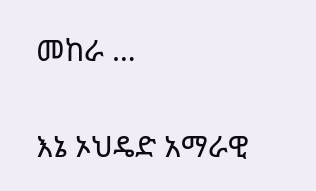መከራ …

እኔ ኦህዴድ አማራዊ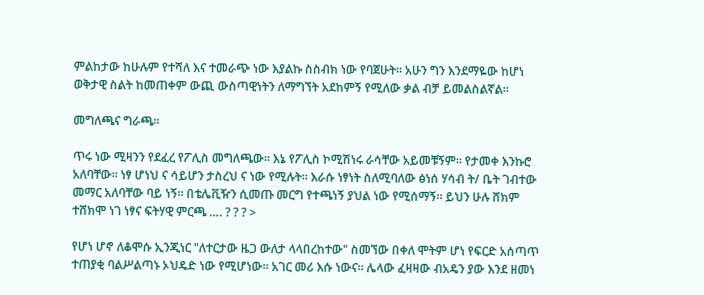ምልከታው ከሁሉም የተሻለ እና ተመራጭ ነው እያልኩ ስስብክ ነው የባጀሁት። አሁን ግን እንደማዬው ከሆነ ወቅታዊ ስልት ከመጠቀም ውጪ ውስጣዊነትን ለማግኘት አደከምኝ የሚለው ቃል ብቻ ይመልስልኛል።

መግለጫና ግራጫ።

ጥሩ ነው ሚዛንን የደፈረ የፖሊስ መግለጫው። እኔ የፖሊስ ኮሚሽነሩ ራሳቸው አይመቹኝም። የታመቀ እንኩሮ አለባቸው። ነፃ ሆነህ ና ሳይሆን ታስረህ ና ነው የሚሉት። እራሱ ነፃነት ስለሚባለው ፅነሰ ሃሳብ ት/ ቤት ገብተው መማር አለባቸው ባይ ነኝ። በቴሌቪዥን ሲመጡ መርግ የተጫነኝ ያህል ነው የሚሰማኝ። ይህን ሁሉ ሸክም ተሸክሞ ነገ ነፃና ፍትሃዊ ምርጫ …. ? ? ? >

የሆነ ሆኖ ለቆሞሱ ኢንጂነር "ለተርታው ዜጋ ውለታ ላላበረከተው" ስመኘው በቀለ ሞትም ሆነ የፍርድ አሰጣጥ ተጠያቂ ባልሥልጣኑ ኦህዴድ ነው የሚሆነው። አገር መሪ እሱ ነውና። ሌላው ፈዛዛው ብአዴን ያው እንደ ዘመነ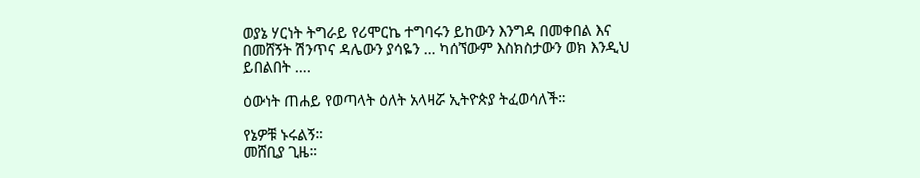ወያኔ ሃርነት ትግራይ የሪሞርኬ ተግባሩን ይከውን እንግዳ በመቀበል እና በመሸኝት ሽንጥና ዳሌውን ያሳዬን … ካሰኘውም እስክስታውን ወክ እንዲህ ይበልበት ….

ዕውነት ጠሐይ የወጣላት ዕለት አላዛሯ ኢትዮጵያ ትፈወሳለች።

የኔዎቹ ኑሩልኝ።
መሸቢያ ጊዜ።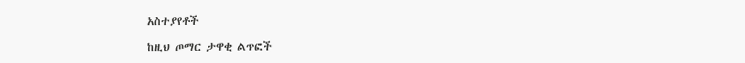አስተያየቶች

ከዚህ ጦማር ታዋቂ ልጥፎች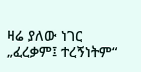ዛሬ ያለው ነገር „ፈረቃም፤ ተረኝነትም“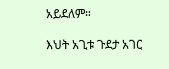አይደለም።

እህት አጊቱ ጉደታ አገር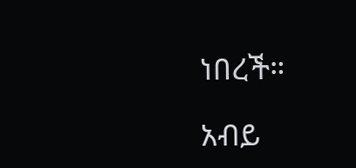ነበረች።

አብይ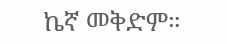ኬኛ መቅድም።